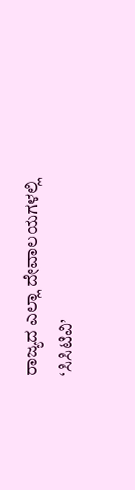ರಾಜ್ಯದ ಎಲ್ಲಾ ದೇವಾಲಯಗಳಲ್ಲಿ ‘ಸಿಸಿಟಿವಿ’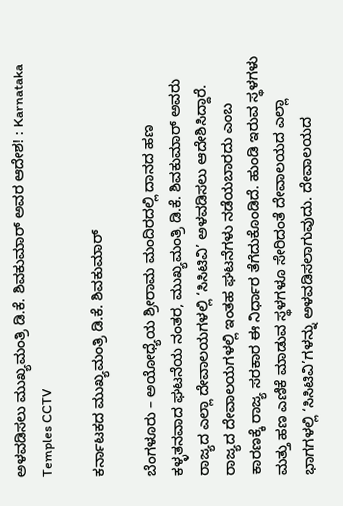ಅಳವಡಿಸಲು ಮುಖ್ಯಮಂತ್ರಿ ಡಿ.ಕೆ. ಶಿವಕುಮಾರ್ ಅವರ ಆದೇಶ! : Karnataka Temples CCTV

ಕರ್ನಾಟಕದ ಮುಖ್ಯಮಂತ್ರಿ ಡಿ.ಕೆ. ಶಿವಕುಮಾರ್

ಬೆಂಗಳೂರು – ಅಯೋಧ್ಯೆಯ ಶ್ರೀರಾಮ ಮಂದಿರದಲ್ಲಿ ದಾನದ ಹಣ ಕಳ್ಳತನವಾದ ಘಟನೆಯ ನಂತರ, ಮುಖ್ಯಮಂತ್ರಿ ಡಿ.ಕೆ. ಶಿವಕುಮಾರ್ ಅವರು ರಾಜ್ಯದ ಎಲ್ಲಾ ದೇವಾಲಯಗಳಲ್ಲಿ ‘ಸಿಸಿಟಿವಿ’ ಅಳವಡಿಸಲು ಆದೇಶಿಸಿದ್ದಾರೆ. ರಾಜ್ಯದ ದೇವಾಲಯಗಳಲ್ಲಿ ಇಂತಹ ಘಟನೆಗಳು ನಡೆಯಬಾರದು ಎಂಬ ಕಾರಣಕ್ಕೆ ರಾಜ್ಯ ಸರಕಾರ ಈ ನಿರ್ಧಾರ ತೆಗೆದುಕೊಂಡಿದೆ. ಹುಂಡಿ ಇರುವ ಸ್ಥಳಗಳು ಮತ್ತು ಹಣ ಎಣಿಕೆ ಮಾಡುವ ಸ್ಥಳಗಳೂ ಸೇರಿದಂತೆ ದೇವಾಲಯದ ಎಲ್ಲಾ ಭಾಗಗಳಲ್ಲಿ ‘ಸಿಸಿಟಿವಿ’ಗಳನ್ನು ಅಳವಡಿಸಲಾಗುವುದು. ದೇವಾಲಯದ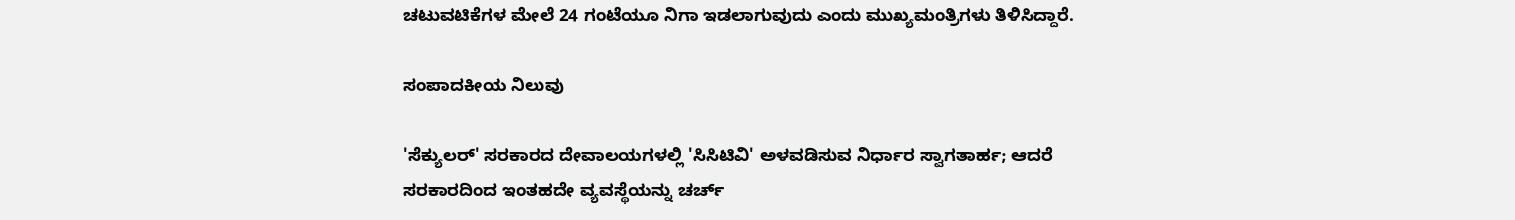ಚಟುವಟಿಕೆಗಳ ಮೇಲೆ 24 ಗಂಟೆಯೂ ನಿಗಾ ಇಡಲಾಗುವುದು ಎಂದು ಮುಖ್ಯಮಂತ್ರಿಗಳು ತಿಳಿಸಿದ್ದಾರೆ.

ಸಂಪಾದಕೀಯ ನಿಲುವು

'ಸೆಕ್ಯುಲರ್' ಸರಕಾರದ ದೇವಾಲಯಗಳಲ್ಲಿ 'ಸಿಸಿಟಿವಿ' ಅಳವಡಿಸುವ ನಿರ್ಧಾರ ಸ್ವಾಗತಾರ್ಹ; ಆದರೆ ಸರಕಾರದಿಂದ ಇಂತಹದೇ ವ್ಯವಸ್ಥೆಯನ್ನು ಚರ್ಚ್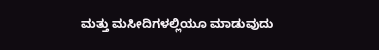ಮತ್ತು ಮಸೀದಿಗಳಲ್ಲಿಯೂ ಮಾಡುವುದು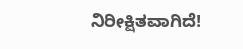ನಿರೀಕ್ಷಿತವಾಗಿದೆ!